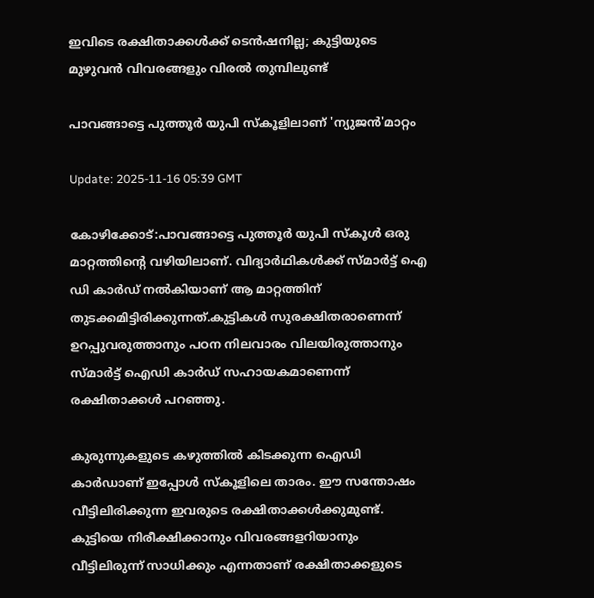ഇവിടെ രക്ഷിതാക്കൾക്ക് ടെൻഷനില്ല; കുട്ടിയുടെ മുഴുവൻ വിവരങ്ങളും വിരൽ തുമ്പിലുണ്ട്

പാവങ്ങാട്ടെ പുത്തൂർ യുപി സ്‌കൂളിലാണ് 'ന്യുജൻ'മാറ്റം

Update: 2025-11-16 05:39 GMT

കോഴിക്കോട്:പാവങ്ങാട്ടെ പുത്തൂർ യുപി സ്‌കൂൾ ഒരു മാറ്റത്തിന്റെ വഴിയിലാണ്. വിദ്യാർഥികൾക്ക് സ്മാർട്ട് ഐ ഡി കാർഡ് നൽകിയാണ് ആ മാറ്റത്തിന് തുടക്കമിട്ടിരിക്കുന്നത്.കുട്ടികൾ സുരക്ഷിതരാണെന്ന് ഉറപ്പുവരുത്താനും പഠന നിലവാരം വിലയിരുത്താനും സ്മാർട്ട് ഐഡി കാർഡ് സഹായകമാണെന്ന് രക്ഷിതാക്കൾ പറഞ്ഞു.

കുരുന്നുകളുടെ കഴുത്തിൽ കിടക്കുന്ന ഐഡി കാർഡാണ് ഇപ്പോൾ സ്‌കൂളിലെ താരം. ഈ സന്തോഷം വീട്ടിലിരിക്കുന്ന ഇവരുടെ രക്ഷിതാക്കൾക്കുമുണ്ട്. കുട്ടിയെ നിരീക്ഷിക്കാനും വിവരങ്ങളറിയാനും വീട്ടിലിരുന്ന് സാധിക്കും എന്നതാണ് രക്ഷിതാക്കളുടെ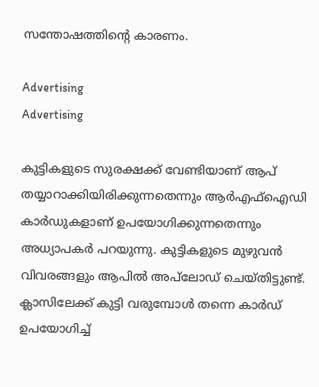സന്തോഷത്തിന്റെ കാരണം.

Advertising
Advertising

കുട്ടികളുടെ സുരക്ഷക്ക് വേണ്ടിയാണ് ആപ് തയ്യാറാക്കിയിരിക്കുന്നതെന്നും ആർഎഫ്‌ഐഡി കാർഡുകളാണ് ഉപയോഗിക്കുന്നതെന്നും അധ്യാപകർ പറയുന്നു. കുട്ടികളുടെ മുഴുവൻ വിവരങ്ങളും ആപിൽ അപ്‌ലോഡ് ചെയ്തിട്ടുണ്ട്. ക്ലാസിലേക്ക് കുട്ടി വരുമ്പോൾ തന്നെ കാർഡ് ഉപയോഗിച്ച്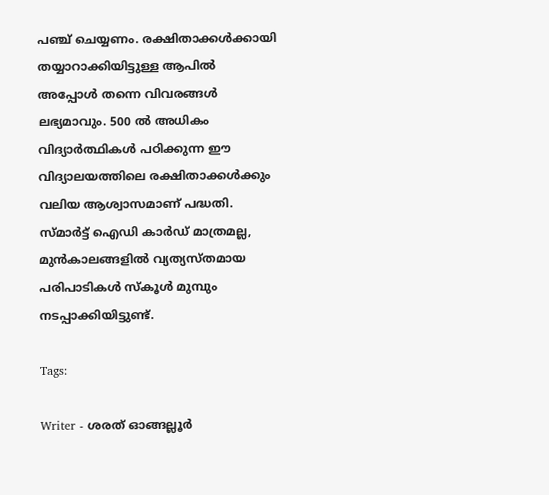പഞ്ച് ചെയ്യണം. രക്ഷിതാക്കൾക്കായി തയ്യാറാക്കിയിട്ടുള്ള ആപിൽ അപ്പോൾ തന്നെ വിവരങ്ങൾ ലഭ്യമാവും. 500 ൽ അധികം വിദ്യാർത്ഥികൾ പഠിക്കുന്ന ഈ വിദ്യാലയത്തിലെ രക്ഷിതാക്കൾക്കും വലിയ ആശ്വാസമാണ് പദ്ധതി. സ്മാർട്ട് ഐഡി കാർഡ് മാത്രമല്ല, മുൻകാലങ്ങളിൽ വ്യത്യസ്തമായ പരിപാടികൾ സ്‌കൂൾ മുമ്പും നടപ്പാക്കിയിട്ടുണ്ട്.

Tags:

Writer - ശരത് ഓങ്ങല്ലൂർ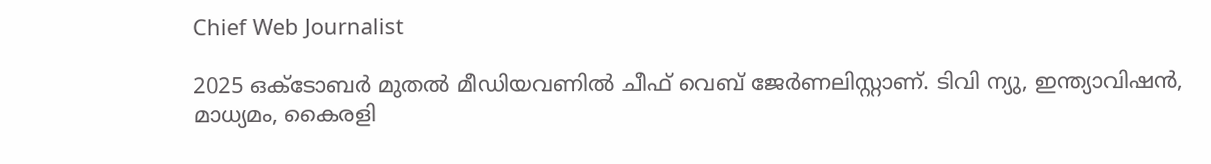Chief Web Journalist

2025 ഒക്ടോബർ മുതൽ മീ‍ഡിയവണിൽ ചീഫ് വെബ് ജേർണലിസ്റ്റാണ്. ടിവി ന്യു, ഇന്ത്യാവിഷൻ, മാധ്യമം, കൈരളി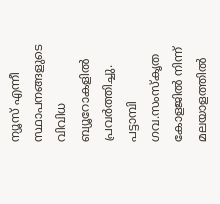ന്യൂസ് എന്നീ സ്ഥാപനങ്ങളുടെ വിവിധ ബ്യൂറോകളിൽ പ്രവർത്തിച്ചു. പട്ടാമ്പി ഗവ.സംസ്കൃത കോളജിൽ നിന്ന് മലയാളത്തിൽ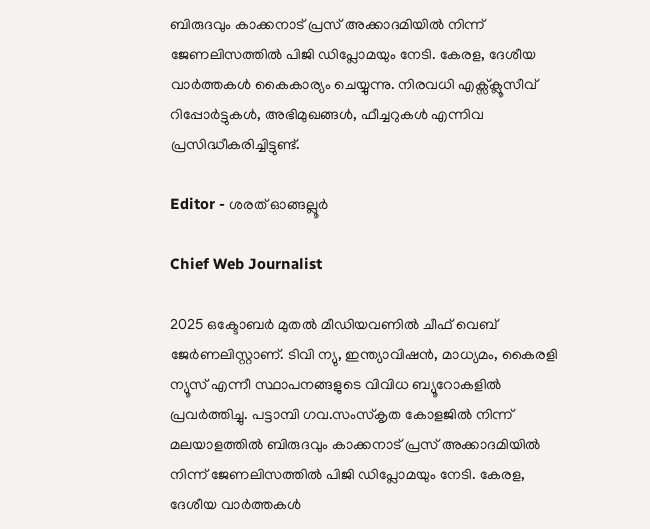ബിരുദവും കാക്കനാട് പ്രസ് അക്കാദമിയിൽ നിന്ന് ജേണലിസത്തിൽ പിജി ഡിപ്ലോമയും നേടി. കേരള, ദേശീയ വാർത്തകൾ കൈകാര്യം ചെയ്യുന്നു. നിരവധി എക്സ്ക്ലൂസീവ് റിപ്പോർട്ടുകൾ, അഭിമുഖങ്ങള്‍, ഫീച്ചറുകള്‍ എന്നിവ പ്രസിദ്ധീകരിച്ചിട്ടുണ്ട്.

Editor - ശരത് ഓങ്ങല്ലൂർ

Chief Web Journalist

2025 ഒക്ടോബർ മുതൽ മീ‍ഡിയവണിൽ ചീഫ് വെബ് ജേർണലിസ്റ്റാണ്. ടിവി ന്യു, ഇന്ത്യാവിഷൻ, മാധ്യമം, കൈരളി ന്യൂസ് എന്നീ സ്ഥാപനങ്ങളുടെ വിവിധ ബ്യൂറോകളിൽ പ്രവർത്തിച്ചു. പട്ടാമ്പി ഗവ.സംസ്കൃത കോളജിൽ നിന്ന് മലയാളത്തിൽ ബിരുദവും കാക്കനാട് പ്രസ് അക്കാദമിയിൽ നിന്ന് ജേണലിസത്തിൽ പിജി ഡിപ്ലോമയും നേടി. കേരള, ദേശീയ വാർത്തകൾ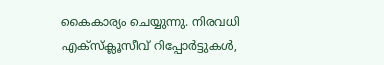കൈകാര്യം ചെയ്യുന്നു. നിരവധി എക്സ്ക്ലൂസീവ് റിപ്പോർട്ടുകൾ,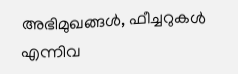അഭിമുഖങ്ങള്‍, ഫീച്ചറുകള്‍ എന്നിവ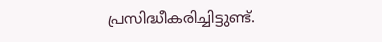പ്രസിദ്ധീകരിച്ചിട്ടുണ്ട്.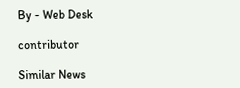By - Web Desk

contributor

Similar News